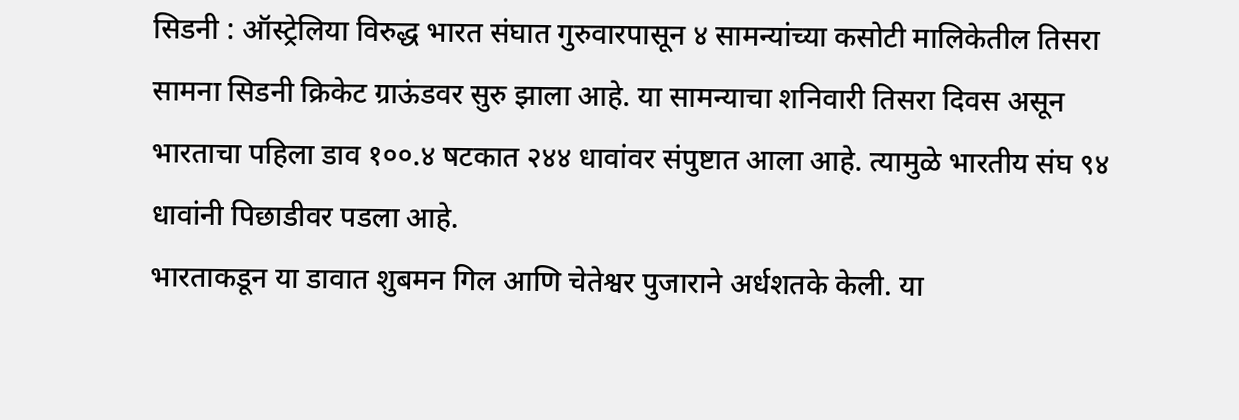सिडनी : ऑस्ट्रेलिया विरुद्ध भारत संघात गुरुवारपासून ४ सामन्यांच्या कसोटी मालिकेतील तिसरा सामना सिडनी क्रिकेट ग्राऊंडवर सुरु झाला आहे. या सामन्याचा शनिवारी तिसरा दिवस असून भारताचा पहिला डाव १००.४ षटकात २४४ धावांवर संपुष्टात आला आहे. त्यामुळे भारतीय संघ ९४ धावांनी पिछाडीवर पडला आहे.
भारताकडून या डावात शुबमन गिल आणि चेतेश्वर पुजाराने अर्धशतके केली. या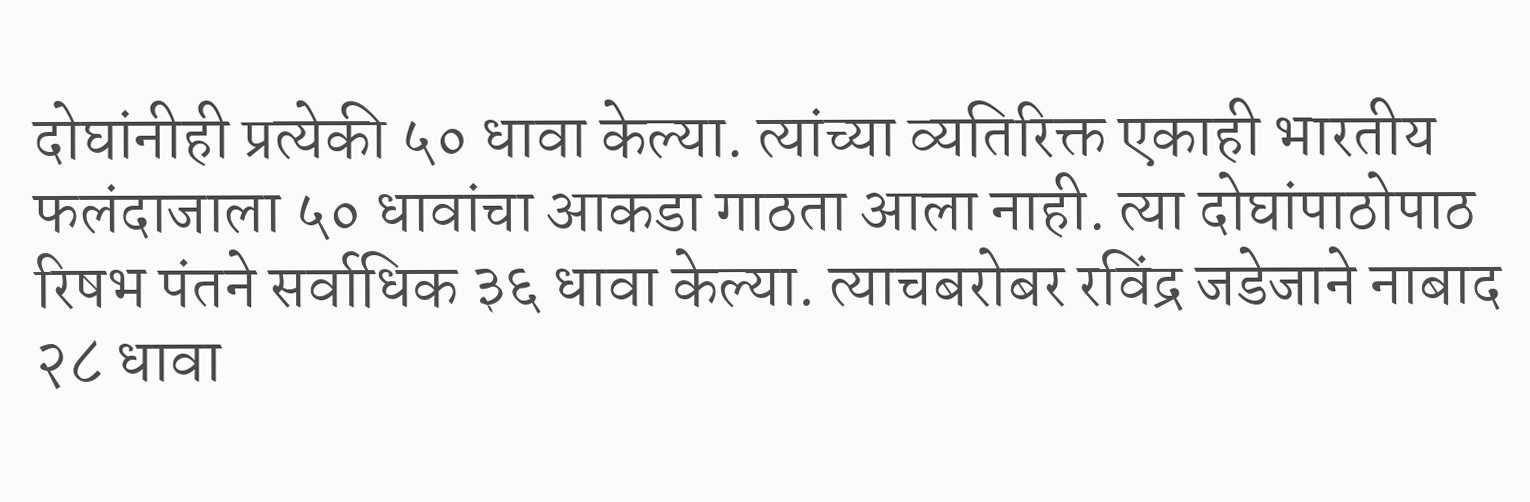दोघांनीही प्रत्येकी ५० धावा केल्या. त्यांच्या व्यतिरिक्त एकाही भारतीय फलंदाजाला ५० धावांचा आकडा गाठता आला नाही. त्या दोघांपाठोपाठ रिषभ पंतने सर्वाधिक ३६ धावा केल्या. त्याचबरोबर रविंद्र जडेजाने नाबाद २८ धावा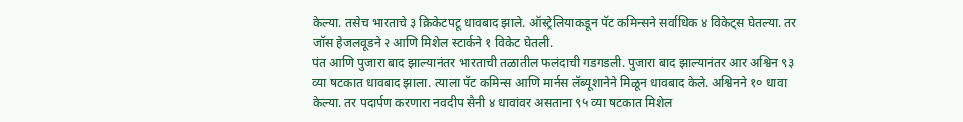केल्या. तसेच भारताचे ३ क्रिकेटपटू धावबाद झाले. ऑस्ट्रेलियाकडून पॅट कमिन्सने सर्वाधिक ४ विकेट्स घेतल्या. तर जॉस हेजलवूडने २ आणि मिशेल स्टार्कने १ विकेट घेतली.
पंत आणि पुजारा बाद झाल्यानंतर भारताची तळातील फलंदाची गडगडली. पुजारा बाद झाल्यानंतर आर अश्विन ९३ व्या षटकात धावबाद झाला. त्याला पॅट कमिन्स आणि मार्नस लॅब्यूशानेने मिळून धावबाद केले. अश्विनने १० धावा केल्या. तर पदार्पण करणारा नवदीप सैनी ४ धावांवर असताना ९५ व्या षटकात मिशेल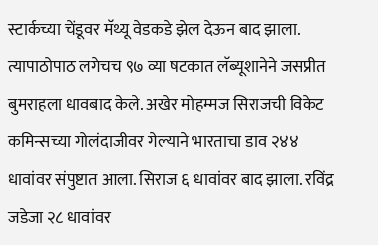स्टार्कच्या चेंडूवर मॅथ्यू वेडकडे झेल देऊन बाद झाला. त्यापाठोपाठ लगेचच ९७ व्या षटकात लॅब्यूशानेने जसप्रीत बुमराहला धावबाद केले. अखेर मोहम्मज सिराजची विकेट कमिन्सच्या गोलंदाजीवर गेल्याने भारताचा डाव २४४ धावांवर संपुष्टात आला. सिराज ६ धावांवर बाद झाला. रविंद्र जडेजा २८ धावांवर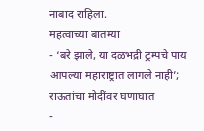नाबाद राहिला.
महत्वाच्या बातम्या
- ‘बरे झाले, या दळभद्री ट्रम्पचे पाय आपल्या महाराष्ट्रात लागले नाही’; राऊतांचा मोदींवर घणाघात
-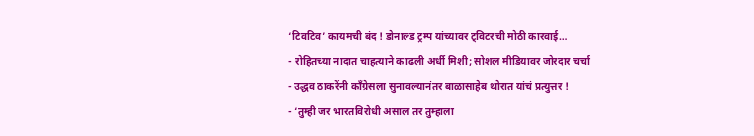‘टिवटिव’ कायमची बंद ! डोनाल्ड ट्रम्प यांच्यावर ट्विटरची मोठी कारवाई…
- रोहितच्या नादात चाहत्याने काढली अर्धी मिशी; सोशल मीडियावर जोरदार चर्चा
- उद्धव ठाकरेंनी काँग्रेसला सुनावल्यानंतर बाळासाहेब थोरात यांचं प्रत्युत्तर !
- ‘तुम्ही जर भारतविरोधी असाल तर तुम्हाला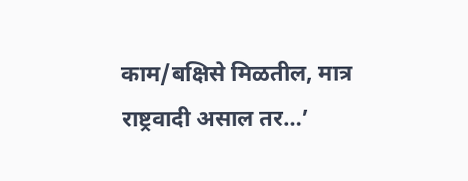काम/बक्षिसे मिळतील, मात्र राष्ट्रवादी असाल तर…’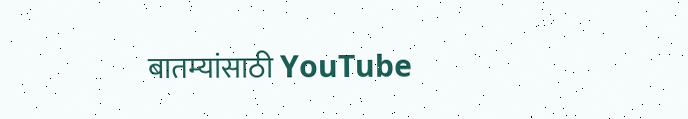बातम्यांसाठी YouTube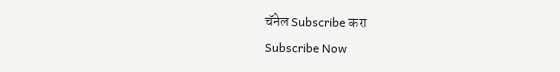चॅनेल Subscribe करा
Subscribe Now